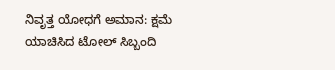ನಿವೃತ್ತ ಯೋಧಗೆ ಅ‍ಮಾನ: ಕ್ಷಮೆ ಯಾಚಿಸಿದ ಟೋಲ್ ಸಿಬ್ಬಂದಿ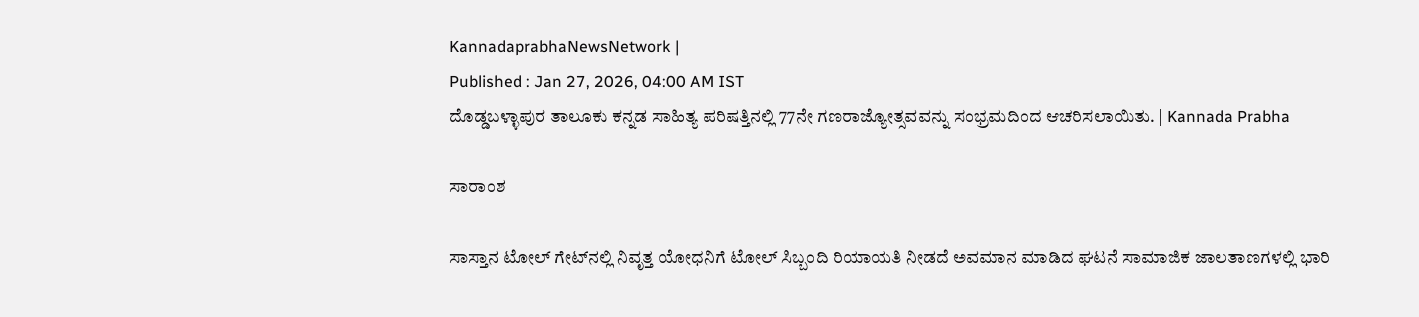KannadaprabhaNewsNetwork |
Published : Jan 27, 2026, 04:00 AM IST
ದೊಡ್ಡಬಳ್ಳಾಪುರ ತಾಲೂಕು ಕನ್ನಡ ಸಾಹಿತ್ಯ ಪರಿಷತ್ತಿನಲ್ಲಿ 77ನೇ ಗಣರಾಜ್ಯೋತ್ಸವವನ್ನು ಸಂಭ್ರಮದಿಂದ ಆಚರಿಸಲಾಯಿತು. | Kannada Prabha

ಸಾರಾಂಶ

ಸಾಸ್ತಾನ ಟೋಲ್ ಗೇಟ್‌ನಲ್ಲಿ ನಿವೃತ್ತ ಯೋಧನಿಗೆ ಟೋಲ್ ಸಿಬ್ಬಂದಿ ರಿಯಾಯತಿ ನೀಡದೆ ಅವಮಾನ ಮಾಡಿದ ಘಟನೆ ಸಾಮಾಜಿಕ ಜಾಲತಾಣಗಳಲ್ಲಿ ಭಾರಿ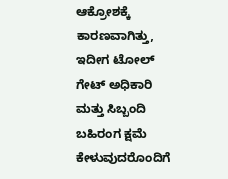ಆಕ್ರೋಶಕ್ಕೆ ಕಾರಣವಾಗಿತ್ತು, ಇದೀಗ ಟೋಲ್ ಗೇಟ್ ಅಧಿಕಾರಿ ಮತ್ತು ಸಿಬ್ಬಂದಿ ಬಹಿರಂಗ ಕ್ಷಮೆ ಕೇಳುವುದರೊಂದಿಗೆ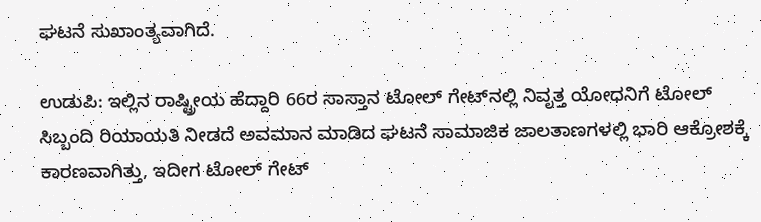ಘಟನೆ ಸುಖಾಂತ್ಯವಾಗಿದೆ.

ಉಡುಪಿ: ಇಲ್ಲಿನ ರಾಷ್ಟ್ರೀಯ ಹೆದ್ದಾರಿ 66ರ ಸಾಸ್ತಾನ ಟೋಲ್ ಗೇಟ್‌ನಲ್ಲಿ ನಿವೃತ್ತ ಯೋಧನಿಗೆ ಟೋಲ್ ಸಿಬ್ಬಂದಿ ರಿಯಾಯತಿ ನೀಡದೆ ಅವಮಾನ ಮಾಡಿದ ಘಟನೆ ಸಾಮಾಜಿಕ ಜಾಲತಾಣಗಳಲ್ಲಿ ಭಾರಿ ಆಕ್ರೋಶಕ್ಕೆ ಕಾರಣವಾಗಿತ್ತು, ಇದೀಗ ಟೋಲ್ ಗೇಟ್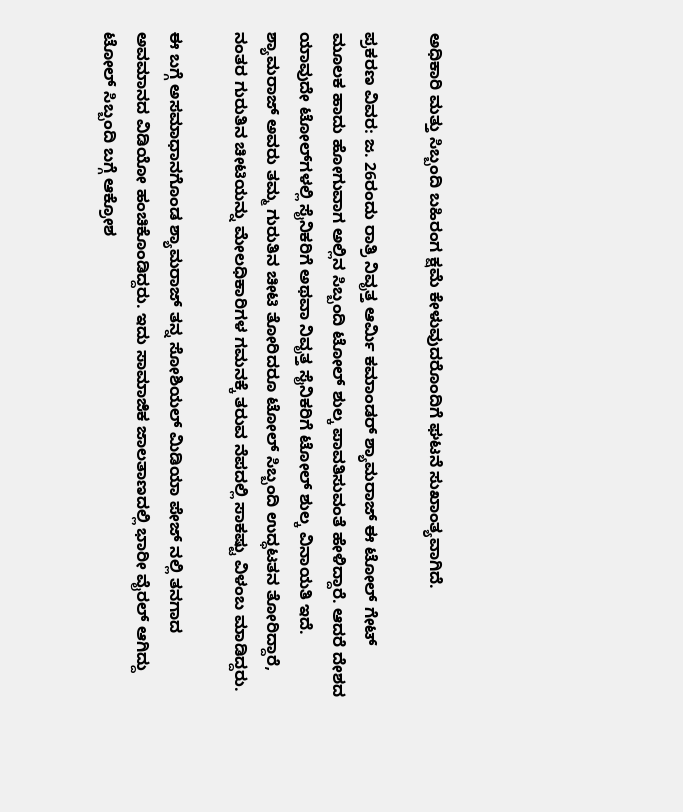ಅಧಿಕಾರಿ ಮತ್ತು ಸಿಬ್ಬಂದಿ ಬಹಿರಂಗ ಕ್ಷಮೆ ಕೇಳುವುದರೊಂದಿಗೆ ಘಟನೆ ಸುಖಾಂತ್ಯವಾಗಿದೆ.

ಪ್ರಕರಣ ವಿವರ: ಜ. 26ರಂದು ರಾತ್ರಿ ನಿವೃತ್ತ ಆರ್ಮಿ ಕಮಾಂಡರ್ ಶ್ಯಾಮರಾಜ್ ಈ ಟೋಲ್ ಗೇಟ್ ಮೂಲಕ ಹಾದು ಹೋಗುವಾಗ ಅಲ್ಲಿನ ಸಿಬ್ಬಂದಿ ಟೋಲ್ ಶುಲ್ಕ ಪಾವತಿಸುವಂತೆ ಹೇಳಿದ್ದಾರೆ. ಆದರೆ ದೇಶದ ಯಾವುದೇ ಟೋಲ್‌ಗಳಲ್ಲಿ ಸೈನಿಕರಿಗೆ ಅಥವಾ ನಿವೃತ್ತ ಸೈನಿಕರಿಗೆ ಟೋಲ್ ಶುಲ್ಕ ವಿನಾಯತಿ ಇದೆ. ಶ್ಯಾಮರಾಜ್ ಅವರು ತಮ್ಮ ಗುರುತಿನ ಚೀಟಿ ತೋರಿದರೂ ಟೋಲ್ ಸಿಬ್ಬಂದಿ ಉದ್ಧಟತನ ತೋರಿದ್ದಾರೆ, ನಂತರ ಗುರುತಿನ ಚೀಟಿಯನ್ನು ಮೇಲಧಿಕಾರಿಗಳ ಗಮನಕ್ಕೆ ತರುವ ನೆಪದಲ್ಲಿ ಸಾಕಷ್ಟು ವಿಳಂಬ ಮಾಡಿದ್ದರು.

ಈ ಬಗ್ಗೆ ಅಸಮಾಧಾನಗೊಂಡ ಶ್ಯಾಮರಾಜ್ ತನ್ನ ಸೋಶಿಯಲ್ ಮಿಡಿಯಾ ಪೇಜ್ ನಲ್ಲಿ ತನಗಾದ ಅವಮಾನದ ವಿಡಿಯೋ ಹಂಚಿಕೊಂಡಿದ್ದರು. ಇದು ಸಾಮಾಜಿಕ ಜಾಲತಾಣದಲ್ಲಿ ಭಾರೀ ವೈರಲ್ ಆಗಿದ್ದು ಟೋಲ್ ಸಿಬ್ಬಂದಿ ಬಗ್ಗೆ ಆಕ್ರೋಶ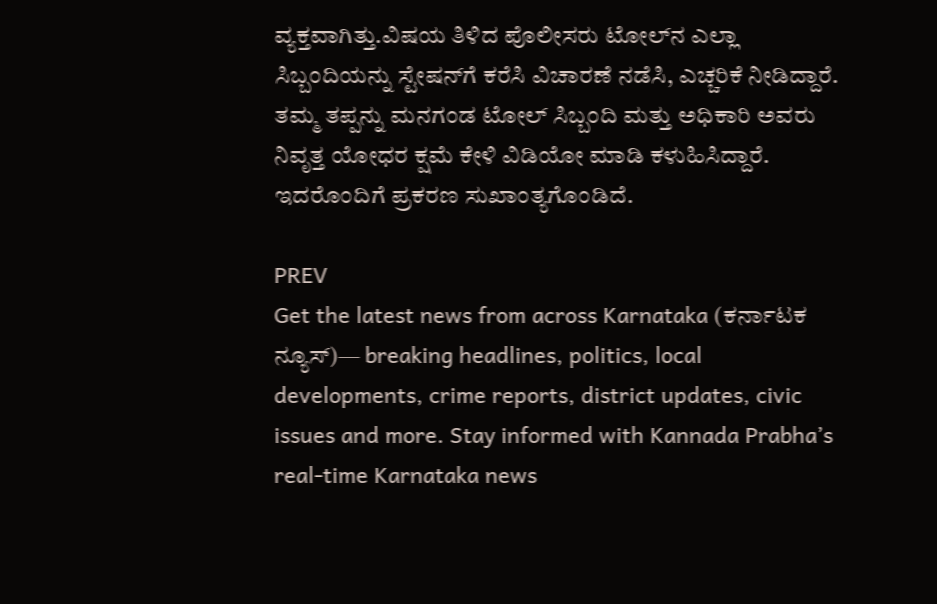ವ್ಯಕ್ತವಾಗಿತ್ತು.ವಿಷಯ ತಿಳಿದ ಪೊಲೀಸರು ಟೋಲ್‌ನ ಎಲ್ಲಾ ಸಿಬ್ಬಂದಿಯನ್ನು ಸ್ಟೇಷನ್‌ಗೆ ಕರೆಸಿ ವಿಚಾರಣೆ ನಡೆಸಿ, ಎಚ್ಚರಿಕೆ ನೀಡಿದ್ದಾರೆ. ತಮ್ಮ ತಪ್ಪನ್ನು ಮನಗಂಡ ಟೋಲ್‌ ಸಿಬ್ಬಂದಿ ಮತ್ತು ಅಧಿಕಾರಿ ಅವರು ನಿವೃತ್ತ ಯೋಧರ ಕ್ಷಮೆ ಕೇಳಿ ವಿಡಿಯೋ ಮಾಡಿ ಕಳುಹಿಸಿದ್ದಾರೆ. ಇದರೊಂದಿಗೆ ಪ್ರಕರಣ ಸುಖಾಂತ್ಯಗೊಂಡಿದೆ.

PREV
Get the latest news from across Karnataka (ಕರ್ನಾಟಕ ನ್ಯೂಸ್)— breaking headlines, politics, local developments, crime reports, district updates, civic issues and more. Stay informed with Kannada Prabha’s real‑time Karnataka news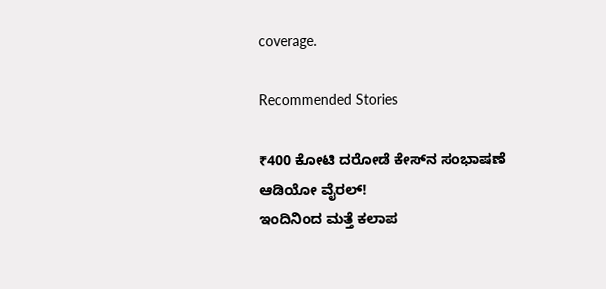coverage.

Recommended Stories

₹400 ಕೋಟಿ ದರೋಡೆ ಕೇಸ್‌ನ ಸಂಭಾಷಣೆ ಆಡಿಯೋ ವೈರಲ್‌!
ಇಂದಿನಿಂದ ಮತ್ತೆ ಕಲಾಪ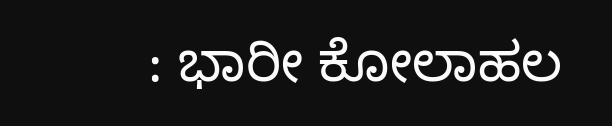: ಭಾರೀ ಕೋಲಾಹಲ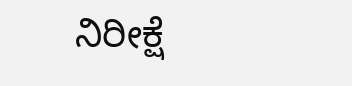ನಿರೀಕ್ಷೆ